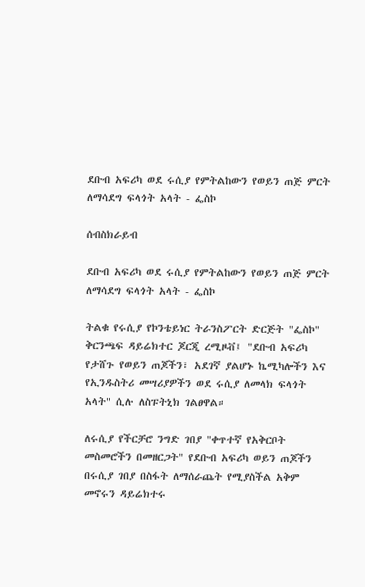ደቡብ አፍሪካ ወደ ሩሲያ የምትልከውን የወይን ጠጅ ምርት ለማሳደግ ፍላጎት አላት - ፌስኮ

ሰብስክራይብ

ደቡብ አፍሪካ ወደ ሩሲያ የምትልከውን የወይን ጠጅ ምርት ለማሳደግ ፍላጎት አላት - ፌስኮ

ትልቁ የሩሲያ የኮንቴይነር ትራንስፖርት ድርጅት "ፌስኮ" ቅርንጫፍ ዳይሬክተር ጆርጂ ረሚዞቭ፤ "ደቡብ አፍሪካ የታሸጉ የወይን ጠጆችን፣ አደገኛ ያልሆኑ ኬሚካሎችን እና የኢንዱስትሪ መሣሪያዎችን ወደ ሩሲያ ለመላክ ፍላጎት አላት" ሲሉ ለስፑትኒክ ገልፀዋል።

ለሩሲያ የችርቻሮ ንግድ ገበያ "ቀጥተኛ የአቅርቦት መስመሮችን በመዘርጋት" የደቡብ አፍሪካ ወይን ጠጆችን በሩሲያ ገበያ በስፋት ለማሰራጨት የሚያስችል አቅም መኖሩን ዳይሬክተሩ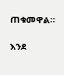ጠቁመዋል።

እንደ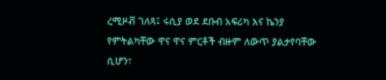ረሚዞቭ ገለጻ፤ ሩሲያ ወደ ደቡብ አፍሪካ እና ኬንያ የምትልካቸው ዋና ዋና ምርቶች ብዙም ለውጥ ያልታየባቸው ሲሆን፣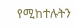የሚከተሉትን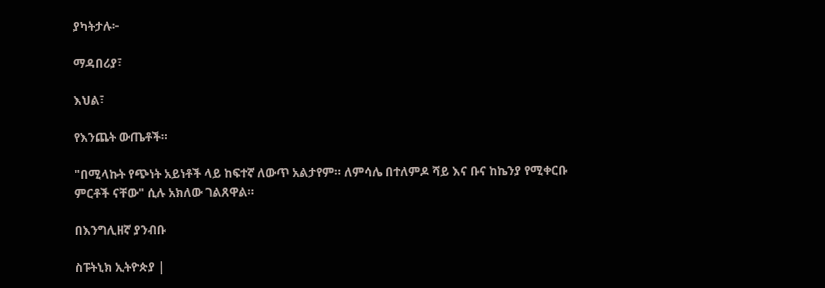ያካትታሉ፦

ማዳበሪያ፣

እህል፣

የእንጨት ውጤቶች።

"በሚላኩት የጭነት አይነቶች ላይ ከፍተኛ ለውጥ አልታየም። ለምሳሌ በተለምዶ ሻይ እና ቡና ከኬንያ የሚቀርቡ ምርቶች ናቸው" ሲሉ አክለው ገልጸዋል።

በእንግሊዘኛ ያንብቡ

ስፑትኒክ ኢትዮጵያ |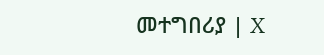መተግበሪያ | X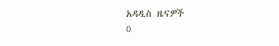አዳዲስ ዜናዎች
0